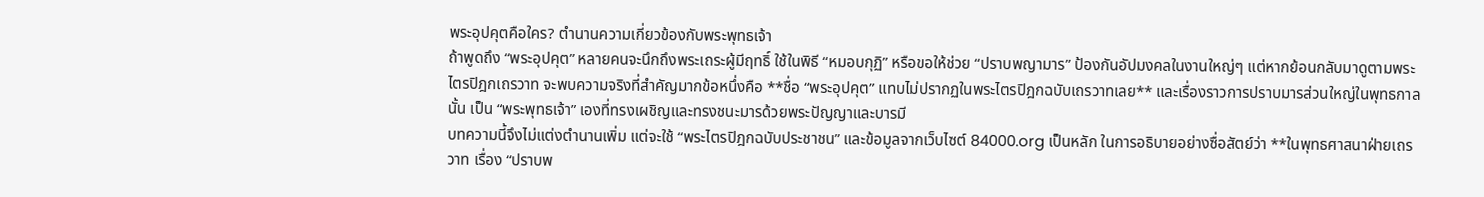พระอุปคุตคือใคร? ตำนานความเกี่ยวข้องกับพระพุทธเจ้า
ถ้าพูดถึง “พระอุปคุต” หลายคนจะนึกถึงพระเถระผู้มีฤทธิ์ ใช้ในพิธี “หมอบกุฏิ” หรือขอให้ช่วย “ปราบพญามาร” ป้องกันอัปมงคลในงานใหญ่ๆ แต่หากย้อนกลับมาดูตามพระไตรปิฎกเถรวาท จะพบความจริงที่สำคัญมากข้อหนึ่งคือ **ชื่อ “พระอุปคุต” แทบไม่ปรากฏในพระไตรปิฎกฉบับเถรวาทเลย** และเรื่องราวการปราบมารส่วนใหญ่ในพุทธกาลนั้น เป็น “พระพุทธเจ้า” เองที่ทรงเผชิญและทรงชนะมารด้วยพระปัญญาและบารมี
บทความนี้จึงไม่แต่งตำนานเพิ่ม แต่จะใช้ “พระไตรปิฎกฉบับประชาชน” และข้อมูลจากเว็บไซต์ 84000.org เป็นหลัก ในการอธิบายอย่างซื่อสัตย์ว่า **ในพุทธศาสนาฝ่ายเถรวาท เรื่อง “ปราบพ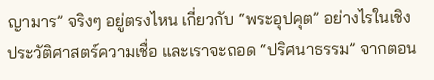ญามาร” จริงๆ อยู่ตรงไหน เกี่ยวกับ “พระอุปคุต” อย่างไรในเชิงประวัติศาสตร์ความเชื่อ และเราจะถอด “ปริศนาธรรม” จากตอน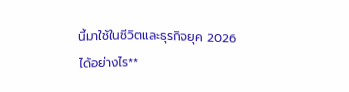นี้มาใช้ในชีวิตและธุรกิจยุค 2026 ได้อย่างไร**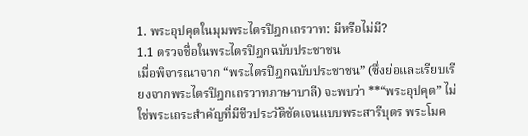1. พระอุปคุตในมุมพระไตรปิฎกเถรวาท: มีหรือไม่มี?
1.1 ตรวจชื่อในพระไตรปิฎกฉบับประชาชน
เมื่อพิจารณาจาก “พระไตรปิฎกฉบับประชาชน” (ซึ่งย่อและเรียบเรียงจากพระไตรปิฎกเถรวาทภาษาบาลี) จะพบว่า **“พระอุปคุต” ไม่ใช่พระเถระสำคัญที่มีชีวประวัติชัดเจนแบบพระสารีบุตร พระโมค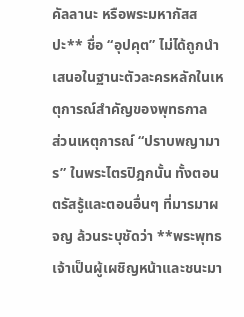คัลลานะ หรือพระมหากัสสปะ** ชื่อ “อุปคุต” ไม่ได้ถูกนำเสนอในฐานะตัวละครหลักในเหตุการณ์สำคัญของพุทธกาล
ส่วนเหตุการณ์ “ปราบพญามาร” ในพระไตรปิฎกนั้น ทั้งตอนตรัสรู้และตอนอื่นๆ ที่มารมาผจญ ล้วนระบุชัดว่า **พระพุทธเจ้าเป็นผู้เผชิญหน้าและชนะมา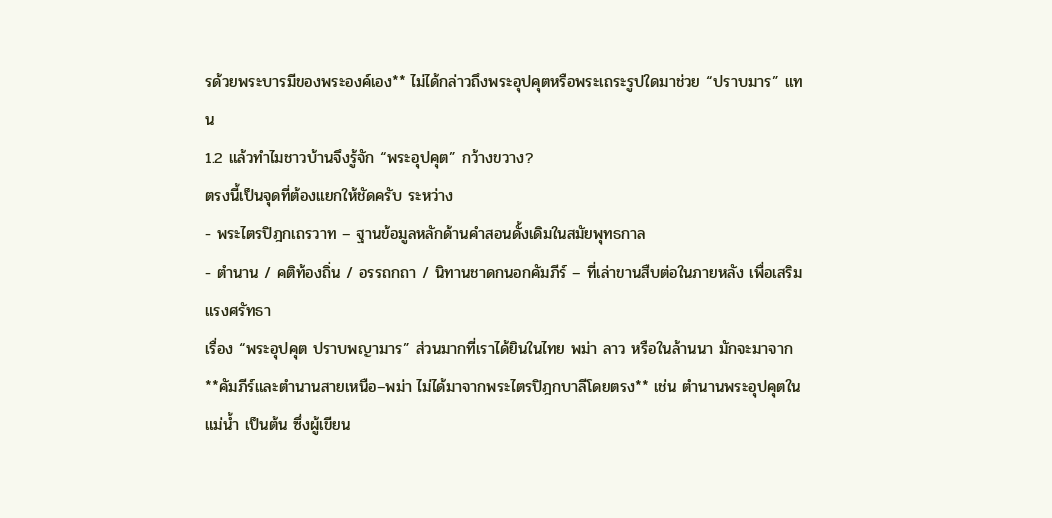รด้วยพระบารมีของพระองค์เอง** ไม่ได้กล่าวถึงพระอุปคุตหรือพระเถระรูปใดมาช่วย “ปราบมาร” แทน
1.2 แล้วทำไมชาวบ้านจึงรู้จัก “พระอุปคุต” กว้างขวาง?
ตรงนี้เป็นจุดที่ต้องแยกให้ชัดครับ ระหว่าง
- พระไตรปิฎกเถรวาท – ฐานข้อมูลหลักด้านคำสอนดั้งเดิมในสมัยพุทธกาล
- ตำนาน / คติท้องถิ่น / อรรถกถา / นิทานชาดกนอกคัมภีร์ – ที่เล่าขานสืบต่อในภายหลัง เพื่อเสริมแรงศรัทธา
เรื่อง “พระอุปคุต ปราบพญามาร” ส่วนมากที่เราได้ยินในไทย พม่า ลาว หรือในล้านนา มักจะมาจาก **คัมภีร์และตำนานสายเหนือ–พม่า ไม่ได้มาจากพระไตรปิฎกบาลีโดยตรง** เช่น ตำนานพระอุปคุตในแม่น้ำ เป็นต้น ซึ่งผู้เขียน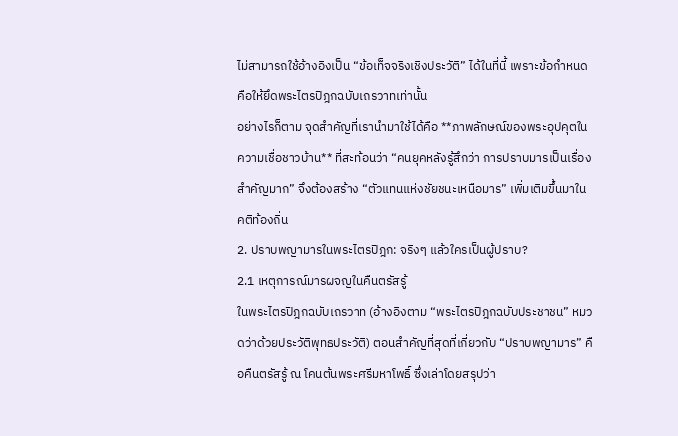ไม่สามารถใช้อ้างอิงเป็น “ข้อเท็จจริงเชิงประวัติ” ได้ในที่นี้ เพราะข้อกำหนดคือให้ยึดพระไตรปิฎกฉบับเถรวาทเท่านั้น
อย่างไรก็ตาม จุดสำคัญที่เรานำมาใช้ได้คือ **ภาพลักษณ์ของพระอุปคุตในความเชื่อชาวบ้าน** ที่สะท้อนว่า “คนยุคหลังรู้สึกว่า การปราบมารเป็นเรื่องสำคัญมาก” จึงต้องสร้าง “ตัวแทนแห่งชัยชนะเหนือมาร” เพิ่มเติมขึ้นมาในคติท้องถิ่น
2. ปราบพญามารในพระไตรปิฎก: จริงๆ แล้วใครเป็นผู้ปราบ?
2.1 เหตุการณ์มารผจญในคืนตรัสรู้
ในพระไตรปิฎกฉบับเถรวาท (อ้างอิงตาม “พระไตรปิฎกฉบับประชาชน” หมวดว่าด้วยประวัติพุทธประวัติ) ตอนสำคัญที่สุดที่เกี่ยวกับ “ปราบพญามาร” คือคืนตรัสรู้ ณ โคนต้นพระศรีมหาโพธิ์ ซึ่งเล่าโดยสรุปว่า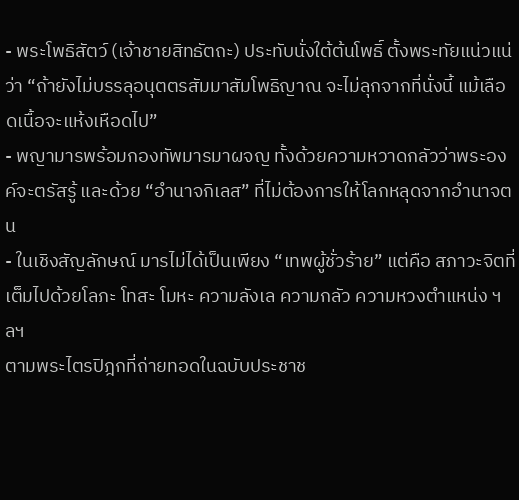- พระโพธิสัตว์ (เจ้าชายสิทธัตถะ) ประทับนั่งใต้ต้นโพธิ์ ตั้งพระทัยแน่วแน่ว่า “ถ้ายังไม่บรรลุอนุตตรสัมมาสัมโพธิญาณ จะไม่ลุกจากที่นั่งนี้ แม้เลือดเนื้อจะแห้งเหือดไป”
- พญามารพร้อมกองทัพมารมาผจญ ทั้งด้วยความหวาดกลัวว่าพระองค์จะตรัสรู้ และด้วย “อำนาจกิเลส” ที่ไม่ต้องการให้โลกหลุดจากอำนาจตน
- ในเชิงสัญลักษณ์ มารไม่ได้เป็นเพียง “เทพผู้ชั่วร้าย” แต่คือ สภาวะจิตที่เต็มไปด้วยโลภะ โทสะ โมหะ ความลังเล ความกลัว ความหวงตำแหน่ง ฯลฯ
ตามพระไตรปิฎกที่ถ่ายทอดในฉบับประชาช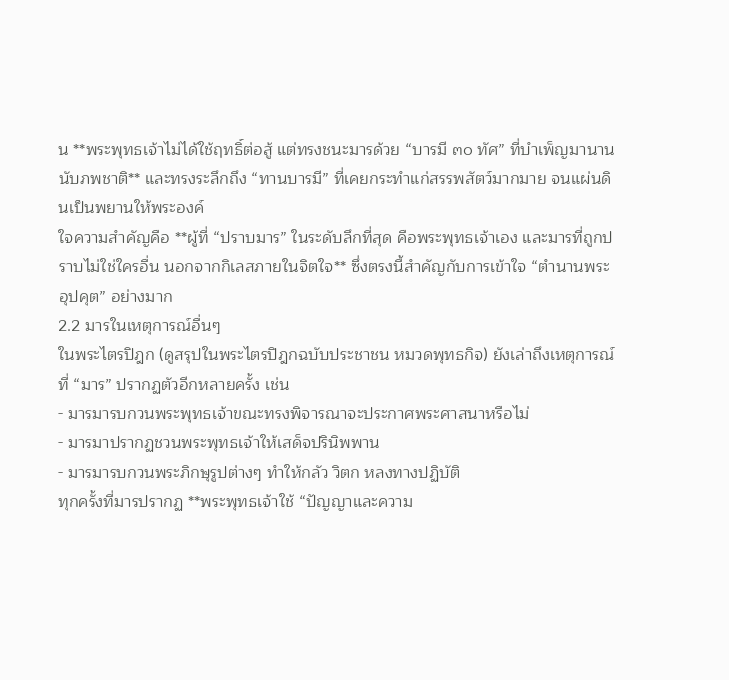น **พระพุทธเจ้าไม่ได้ใช้ฤทธิ์ต่อสู้ แต่ทรงชนะมารด้วย “บารมี ๓๐ ทัศ” ที่บำเพ็ญมานานนับภพชาติ** และทรงระลึกถึง “ทานบารมี” ที่เคยกระทำแก่สรรพสัตว์มากมาย จนแผ่นดินเป็นพยานให้พระองค์
ใจความสำคัญคือ **ผู้ที่ “ปราบมาร” ในระดับลึกที่สุด คือพระพุทธเจ้าเอง และมารที่ถูกปราบไม่ใช่ใครอื่น นอกจากกิเลสภายในจิตใจ** ซึ่งตรงนี้สำคัญกับการเข้าใจ “ตำนานพระอุปคุต” อย่างมาก
2.2 มารในเหตุการณ์อื่นๆ
ในพระไตรปิฎก (ดูสรุปในพระไตรปิฎกฉบับประชาชน หมวดพุทธกิจ) ยังเล่าถึงเหตุการณ์ที่ “มาร” ปรากฏตัวอีกหลายครั้ง เช่น
- มารมารบกวนพระพุทธเจ้าขณะทรงพิจารณาจะประกาศพระศาสนาหรือไม่
- มารมาปรากฏชวนพระพุทธเจ้าให้เสด็จปรินิพพาน
- มารมารบกวนพระภิกษุรูปต่างๆ ทำให้กลัว วิตก หลงทางปฏิบัติ
ทุกครั้งที่มารปรากฏ **พระพุทธเจ้าใช้ “ปัญญาและความ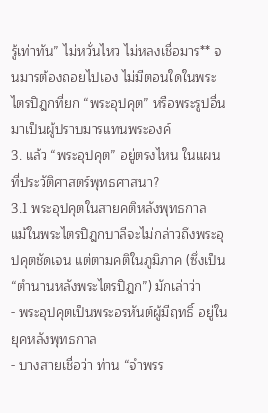รู้เท่าทัน” ไม่หวั่นไหว ไม่หลงเชื่อมาร** จนมารต้องถอยไปเอง ไม่มีตอนใดในพระไตรปิฎกที่ยก “พระอุปคุต” หรือพระรูปอื่น มาเป็นผู้ปราบมารแทนพระองค์
3. แล้ว “พระอุปคุต” อยู่ตรงไหน ในแผนที่ประวัติศาสตร์พุทธศาสนา?
3.1 พระอุปคุตในสายคติหลังพุทธกาล
แม้ในพระไตรปิฎกบาลีจะไม่กล่าวถึงพระอุปคุตชัดเจน แต่ตามคติในภูมิภาค (ซึ่งเป็น “ตำนานหลังพระไตรปิฎก”) มักเล่าว่า
- พระอุปคุตเป็นพระอรหันต์ผู้มีฤทธิ์ อยู่ในยุคหลังพุทธกาล
- บางสายเชื่อว่า ท่าน “จำพรร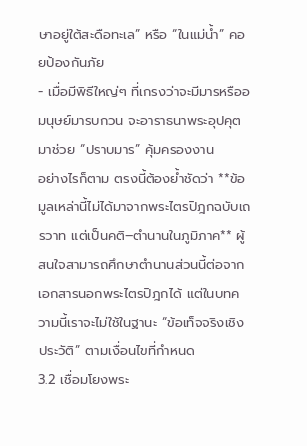ษาอยู่ใต้สะดือทะเล” หรือ “ในแม่น้ำ” คอยป้องกันภัย
- เมื่อมีพิธีใหญ่ๆ ที่เกรงว่าจะมีมารหรืออมนุษย์มารบกวน จะอาราธนาพระอุปคุตมาช่วย “ปราบมาร” คุ้มครองงาน
อย่างไรก็ตาม ตรงนี้ต้องย้ำชัดว่า **ข้อมูลเหล่านี้ไม่ได้มาจากพระไตรปิฎกฉบับเถรวาท แต่เป็นคติ–ตำนานในภูมิภาค** ผู้สนใจสามารถศึกษาตำนานส่วนนี้ต่อจากเอกสารนอกพระไตรปิฎกได้ แต่ในบทความนี้เราจะไม่ใช้ในฐานะ “ข้อเท็จจริงเชิงประวัติ” ตามเงื่อนไขที่กำหนด
3.2 เชื่อมโยงพระ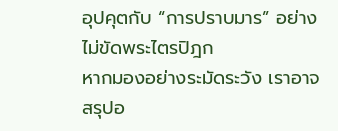อุปคุตกับ “การปราบมาร” อย่างไม่ขัดพระไตรปิฎก
หากมองอย่างระมัดระวัง เราอาจสรุปอ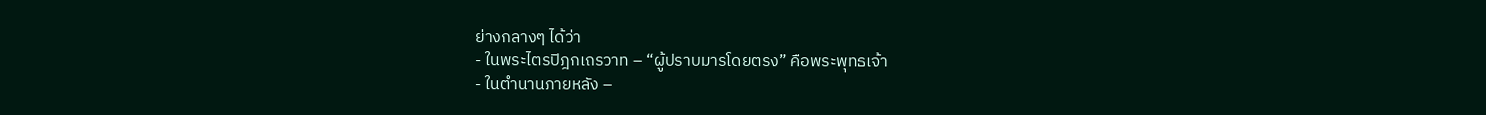ย่างกลางๆ ได้ว่า
- ในพระไตรปิฎกเถรวาท – “ผู้ปราบมารโดยตรง” คือพระพุทธเจ้า
- ในตำนานภายหลัง –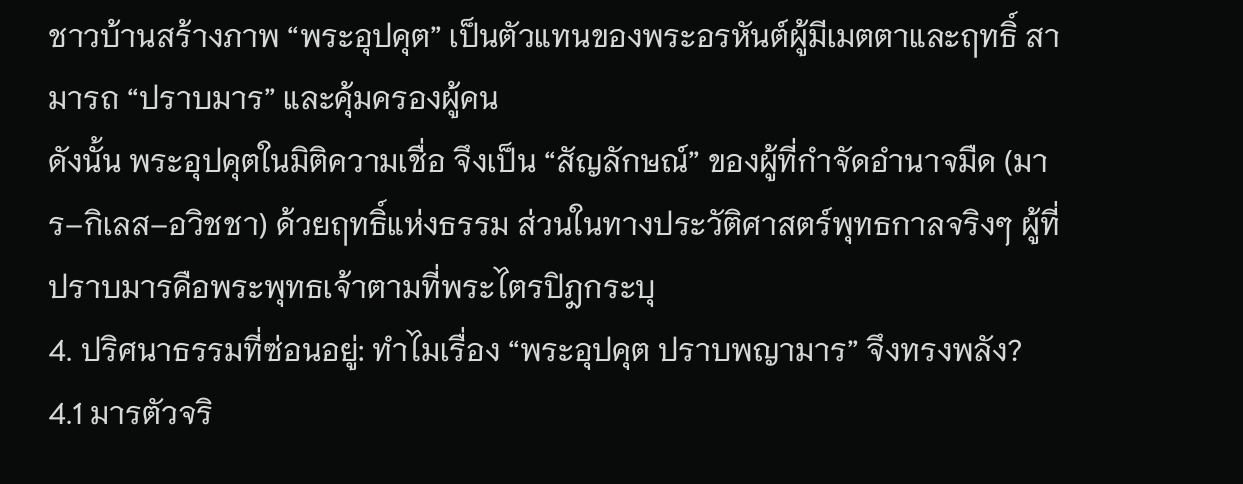ชาวบ้านสร้างภาพ “พระอุปคุต” เป็นตัวแทนของพระอรหันต์ผู้มีเมตตาและฤทธิ์ สามารถ “ปราบมาร” และคุ้มครองผู้คน
ดังนั้น พระอุปคุตในมิติความเชื่อ จึงเป็น “สัญลักษณ์” ของผู้ที่กำจัดอำนาจมืด (มาร–กิเลส–อวิชชา) ด้วยฤทธิ์แห่งธรรม ส่วนในทางประวัติศาสตร์พุทธกาลจริงๆ ผู้ที่ปราบมารคือพระพุทธเจ้าตามที่พระไตรปิฎกระบุ
4. ปริศนาธรรมที่ซ่อนอยู่: ทำไมเรื่อง “พระอุปคุต ปราบพญามาร” จึงทรงพลัง?
4.1 มารตัวจริ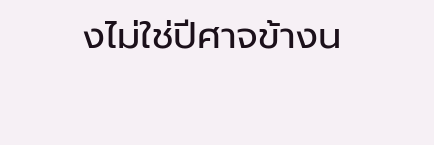งไม่ใช่ปีศาจข้างน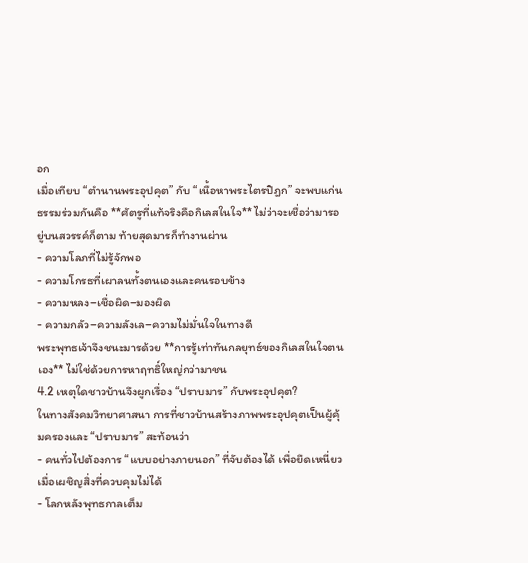อก
เมื่อเทียบ “ตำนานพระอุปคุต” กับ “เนื้อหาพระไตรปิฎก” จะพบแก่นธรรมร่วมกันคือ **ศัตรูที่แท้จริงคือกิเลสในใจ** ไม่ว่าจะเชื่อว่ามารอยู่บนสวรรค์ก็ตาม ท้ายสุดมารก็ทำงานผ่าน
- ความโลภที่ไม่รู้จักพอ
- ความโกรธที่เผาลนทั้งตนเองและคนรอบข้าง
- ความหลง–เชื่อผิด–มองผิด
- ความกลัว–ความลังเล–ความไม่มั่นใจในทางดี
พระพุทธเจ้าจึงชนะมารด้วย **การรู้เท่าทันกลยุทธ์ของกิเลสในใจตนเอง** ไม่ใช่ด้วยการหาฤทธิ์ใหญ่กว่ามาชน
4.2 เหตุใดชาวบ้านจึงผูกเรื่อง “ปราบมาร” กับพระอุปคุต?
ในทางสังคมวิทยาศาสนา การที่ชาวบ้านสร้างภาพพระอุปคุตเป็นผู้คุ้มครองและ “ปราบมาร” สะท้อนว่า
- คนทั่วไปต้องการ “แบบอย่างภายนอก” ที่จับต้องได้ เพื่อยึดเหนี่ยวเมื่อเผชิญสิ่งที่ควบคุมไม่ได้
- โลกหลังพุทธกาลเต็ม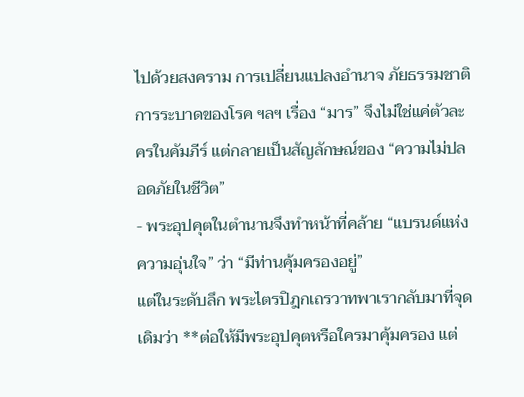ไปด้วยสงคราม การเปลี่ยนแปลงอำนาจ ภัยธรรมชาติ การระบาดของโรค ฯลฯ เรื่อง “มาร” จึงไม่ใช่แค่ตัวละครในคัมภีร์ แต่กลายเป็นสัญลักษณ์ของ “ความไม่ปลอดภัยในชีวิต”
- พระอุปคุตในตำนานจึงทำหน้าที่คล้าย “แบรนด์แห่งความอุ่นใจ” ว่า “มีท่านคุ้มครองอยู่”
แต่ในระดับลึก พระไตรปิฎกเถรวาทพาเรากลับมาที่จุดเดิมว่า **ต่อให้มีพระอุปคุตหรือใครมาคุ้มครอง แต่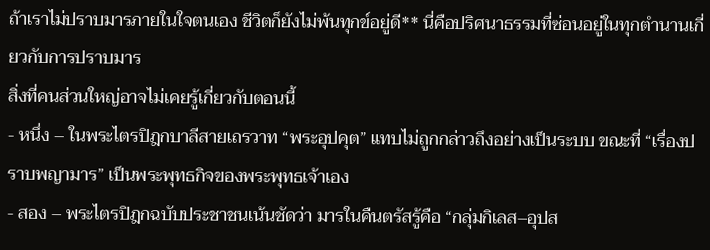ถ้าเราไม่ปราบมารภายในใจตนเอง ชีวิตก็ยังไม่พ้นทุกข์อยู่ดี** นี่คือปริศนาธรรมที่ซ่อนอยู่ในทุกตำนานเกี่ยวกับการปราบมาร
สิ่งที่คนส่วนใหญ่อาจไม่เคยรู้เกี่ยวกับตอนนี้
- หนึ่ง – ในพระไตรปิฎกบาลีสายเถรวาท “พระอุปคุต” แทบไม่ถูกกล่าวถึงอย่างเป็นระบบ ขณะที่ “เรื่องปราบพญามาร” เป็นพระพุทธกิจของพระพุทธเจ้าเอง
- สอง – พระไตรปิฎกฉบับประชาชนเน้นชัดว่า มารในคืนตรัสรู้คือ “กลุ่มกิเลส–อุปส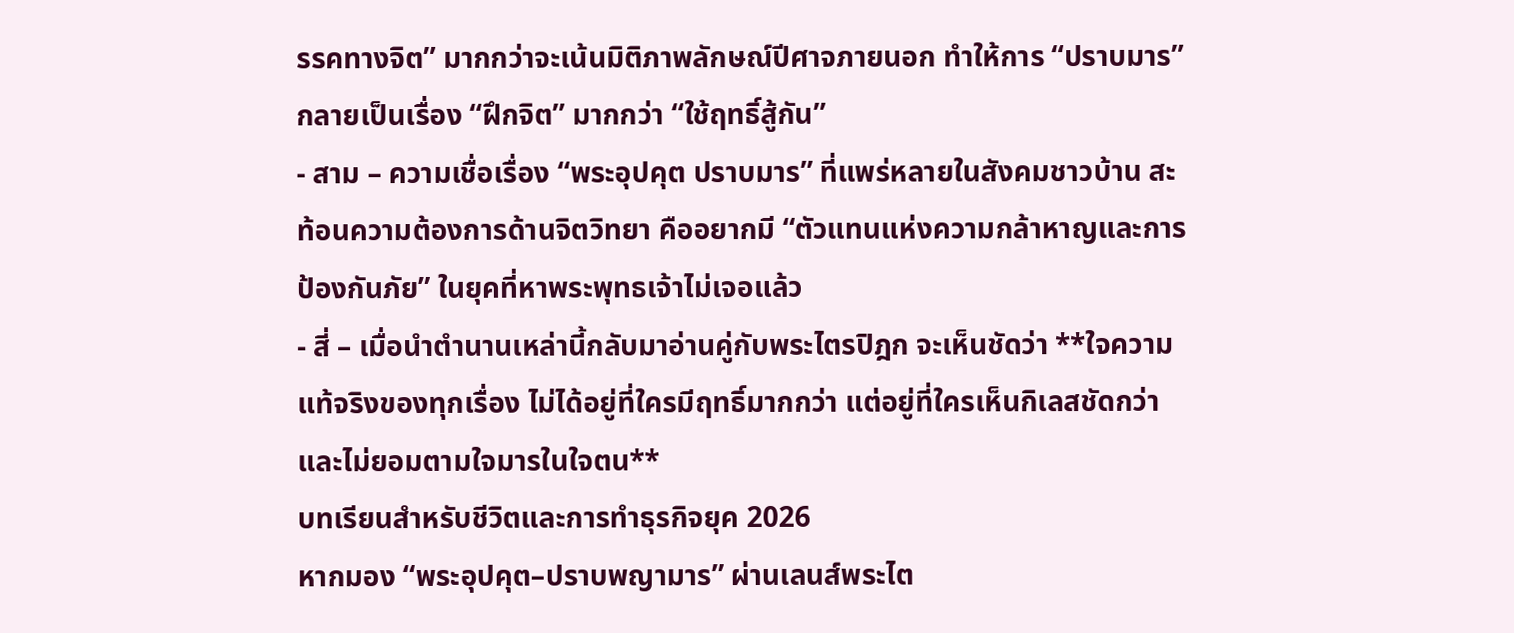รรคทางจิต” มากกว่าจะเน้นมิติภาพลักษณ์ปีศาจภายนอก ทำให้การ “ปราบมาร” กลายเป็นเรื่อง “ฝึกจิต” มากกว่า “ใช้ฤทธิ์สู้กัน”
- สาม – ความเชื่อเรื่อง “พระอุปคุต ปราบมาร” ที่แพร่หลายในสังคมชาวบ้าน สะท้อนความต้องการด้านจิตวิทยา คืออยากมี “ตัวแทนแห่งความกล้าหาญและการป้องกันภัย” ในยุคที่หาพระพุทธเจ้าไม่เจอแล้ว
- สี่ – เมื่อนำตำนานเหล่านี้กลับมาอ่านคู่กับพระไตรปิฎก จะเห็นชัดว่า **ใจความแท้จริงของทุกเรื่อง ไม่ได้อยู่ที่ใครมีฤทธิ์มากกว่า แต่อยู่ที่ใครเห็นกิเลสชัดกว่า และไม่ยอมตามใจมารในใจตน**
บทเรียนสำหรับชีวิตและการทำธุรกิจยุค 2026
หากมอง “พระอุปคุต–ปราบพญามาร” ผ่านเลนส์พระไต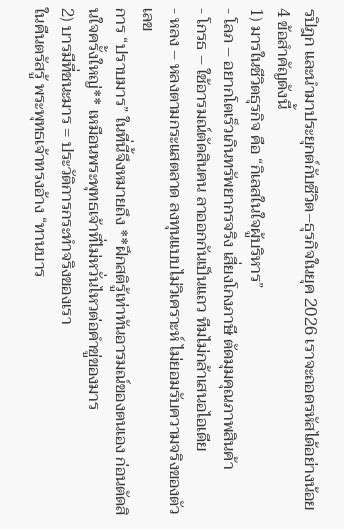รปิฎก และนำมาประยุกต์กับชีวิต–ธุรกิจในยุค 2026 เราจะถอดรหัสได้อย่างน้อย 4 ข้อสำคัญดังนี้
1) มารในชีวิตธุรกิจ คือ “กิเลสในใจผู้บริหาร”
- โลภ – อยากโตเร็วเกินทรัพยากรจริง เสี่ยงโกงภาษี ตัดมุมคุณภาพสินค้า
- โกรธ – ใช้อารมณ์ตัดสินคน ลาออกกันเป็นแถว ทีมไม่กล้าเสนอไอเดีย
- หลง – หลงตามกระแสตลาด ลงทุนแบบไม่วิเคราะห์ ไม่ยอมรับความจริงของตัวเลข
การ “ปราบมาร” ในที่นี้จึงหมายถึง **ฝึกสติรู้เท่าทันอารมณ์ของตนเอง ก่อนตัดสินใจครั้งใหญ่** เหมือนพระพุทธเจ้าที่ไม่หวั่นไหวต่อคำขู่ของมาร
2) บารมีที่ชนะมาร = ประวัติการกระทำจริงของเรา
ในคืนตรัสรู้ พระพุทธเจ้าทรงอ้าง “ทานบาร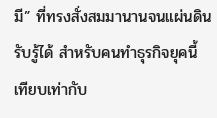มี” ที่ทรงสั่งสมมานานจนแผ่นดินรับรู้ได้ สำหรับคนทำธุรกิจยุคนี้ เทียบเท่ากับ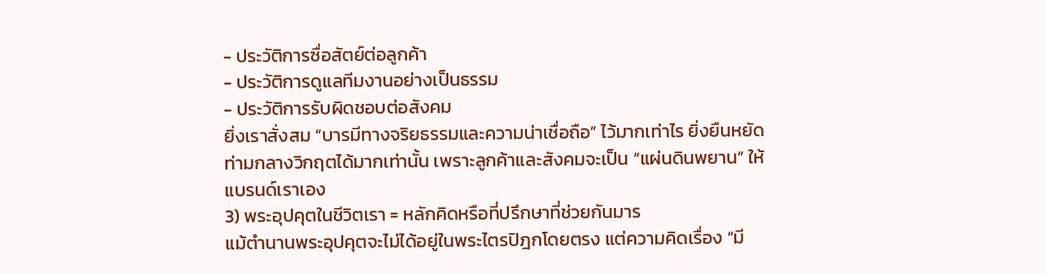- ประวัติการซื่อสัตย์ต่อลูกค้า
- ประวัติการดูแลทีมงานอย่างเป็นธรรม
- ประวัติการรับผิดชอบต่อสังคม
ยิ่งเราสั่งสม “บารมีทางจริยธรรมและความน่าเชื่อถือ” ไว้มากเท่าไร ยิ่งยืนหยัดท่ามกลางวิกฤตได้มากเท่านั้น เพราะลูกค้าและสังคมจะเป็น “แผ่นดินพยาน” ให้แบรนด์เราเอง
3) พระอุปคุตในชีวิตเรา = หลักคิดหรือที่ปรึกษาที่ช่วยกันมาร
แม้ตำนานพระอุปคุตจะไม่ได้อยู่ในพระไตรปิฎกโดยตรง แต่ความคิดเรื่อง “มี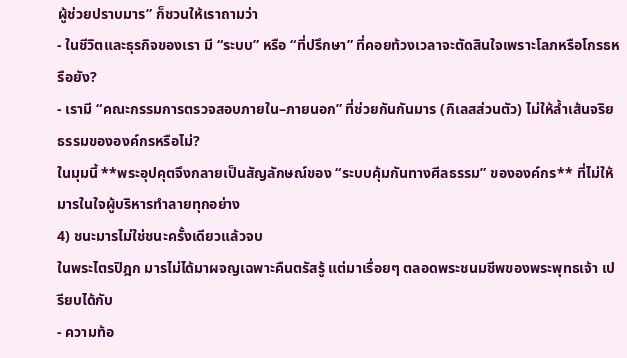ผู้ช่วยปราบมาร” ก็ชวนให้เราถามว่า
- ในชีวิตและธุรกิจของเรา มี “ระบบ” หรือ “ที่ปรึกษา” ที่คอยท้วงเวลาจะตัดสินใจเพราะโลภหรือโกรธหรือยัง?
- เรามี “คณะกรรมการตรวจสอบภายใน–ภายนอก” ที่ช่วยกันกันมาร (กิเลสส่วนตัว) ไม่ให้ล้ำเส้นจริยธรรมขององค์กรหรือไม่?
ในมุมนี้ **พระอุปคุตจึงกลายเป็นสัญลักษณ์ของ “ระบบคุ้มกันทางศีลธรรม” ขององค์กร** ที่ไม่ให้มารในใจผู้บริหารทำลายทุกอย่าง
4) ชนะมารไม่ใช่ชนะครั้งเดียวแล้วจบ
ในพระไตรปิฎก มารไม่ได้มาผจญเฉพาะคืนตรัสรู้ แต่มาเรื่อยๆ ตลอดพระชนมชีพของพระพุทธเจ้า เปรียบได้กับ
- ความท้อ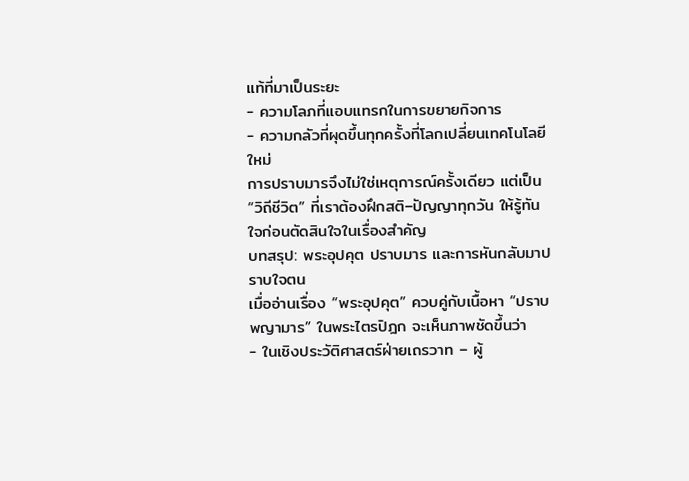แท้ที่มาเป็นระยะ
- ความโลภที่แอบแทรกในการขยายกิจการ
- ความกลัวที่ผุดขึ้นทุกครั้งที่โลกเปลี่ยนเทคโนโลยีใหม่
การปราบมารจึงไม่ใช่เหตุการณ์ครั้งเดียว แต่เป็น “วิถีชีวิต” ที่เราต้องฝึกสติ–ปัญญาทุกวัน ให้รู้ทันใจก่อนตัดสินใจในเรื่องสำคัญ
บทสรุป: พระอุปคุต ปราบมาร และการหันกลับมาปราบใจตน
เมื่ออ่านเรื่อง “พระอุปคุต” ควบคู่กับเนื้อหา “ปราบพญามาร” ในพระไตรปิฎก จะเห็นภาพชัดขึ้นว่า
- ในเชิงประวัติศาสตร์ฝ่ายเถรวาท – ผู้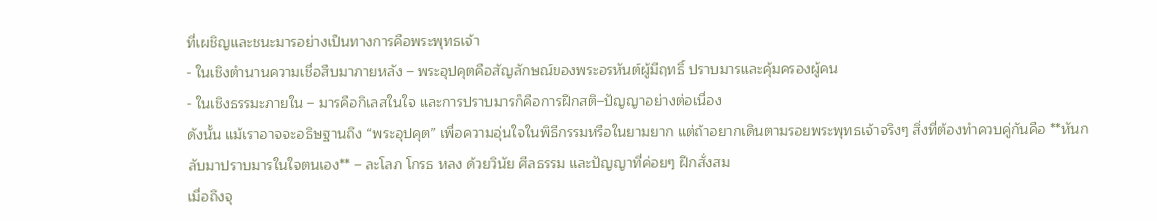ที่เผชิญและชนะมารอย่างเป็นทางการคือพระพุทธเจ้า
- ในเชิงตำนานความเชื่อสืบมาภายหลัง – พระอุปคุตคือสัญลักษณ์ของพระอรหันต์ผู้มีฤทธิ์ ปราบมารและคุ้มครองผู้คน
- ในเชิงธรรมะภายใน – มารคือกิเลสในใจ และการปราบมารก็คือการฝึกสติ–ปัญญาอย่างต่อเนื่อง
ดังนั้น แม้เราอาจจะอธิษฐานถึง “พระอุปคุต” เพื่อความอุ่นใจในพิธีกรรมหรือในยามยาก แต่ถ้าอยากเดินตามรอยพระพุทธเจ้าจริงๆ สิ่งที่ต้องทำควบคู่กันคือ **หันกลับมาปราบมารในใจตนเอง** – ละโลภ โกรธ หลง ด้วยวินัย ศีลธรรม และปัญญาที่ค่อยๆ ฝึกสั่งสม
เมื่อถึงจุ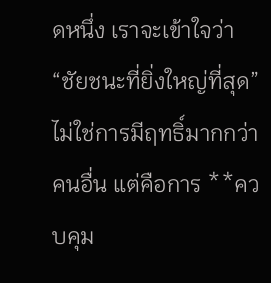ดหนึ่ง เราจะเข้าใจว่า “ชัยชนะที่ยิ่งใหญ่ที่สุด” ไม่ใช่การมีฤทธิ์มากกว่าคนอื่น แต่คือการ **ควบคุม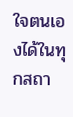ใจตนเองได้ในทุกสถา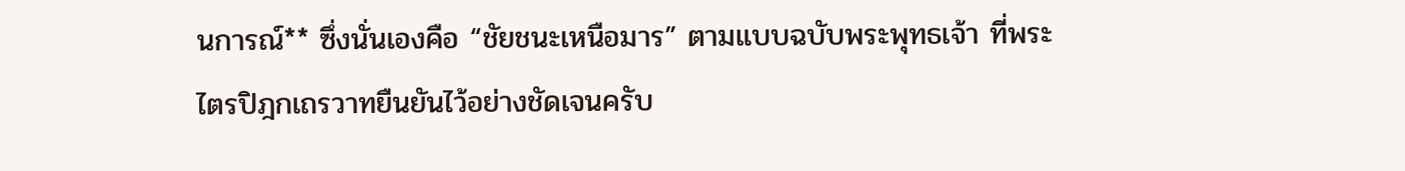นการณ์** ซึ่งนั่นเองคือ “ชัยชนะเหนือมาร” ตามแบบฉบับพระพุทธเจ้า ที่พระไตรปิฎกเถรวาทยืนยันไว้อย่างชัดเจนครับ